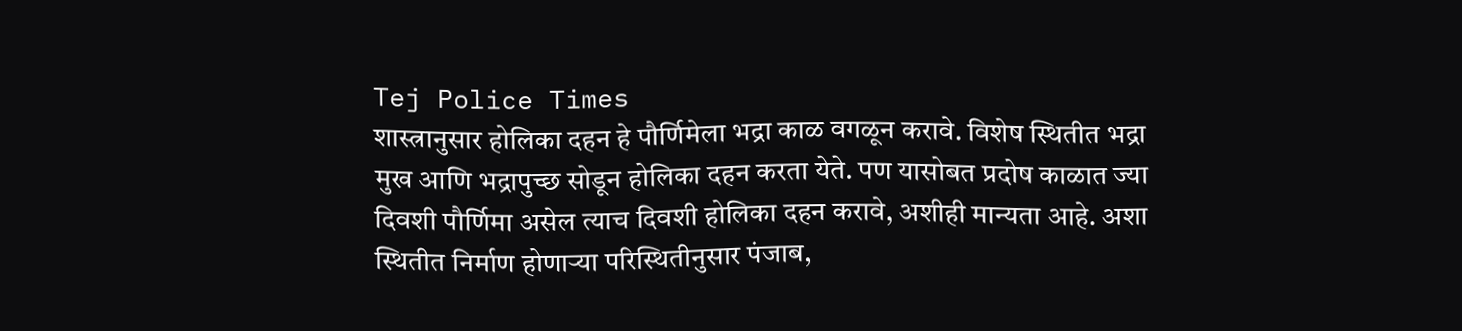Tej Police Times
शास्त्रानुसार होलिका दहन हे पौर्णिमेला भद्रा काळ वगळून करावे. विशेष स्थितीत भद्रा मुख आणि भद्रापुच्छ सोडून होलिका दहन करता येते. पण यासोबत प्रदोष काळात ज्या दिवशी पौर्णिमा असेल त्याच दिवशी होलिका दहन करावे, अशीही मान्यता आहे. अशा स्थितीत निर्माण होणाऱ्या परिस्थितीनुसार पंजाब,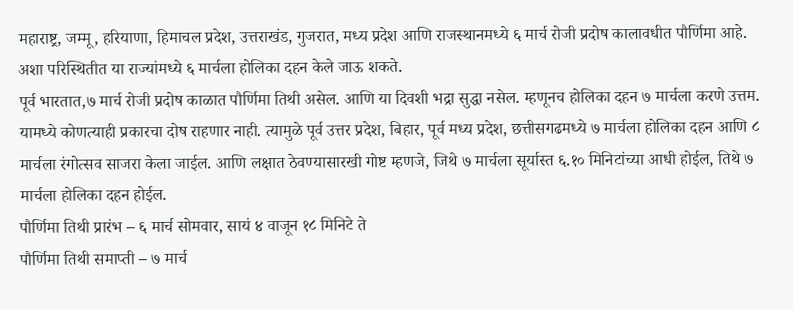महाराष्ट्र, जम्मू, हरियाणा, हिमाचल प्रदेश, उत्तराखंड, गुजरात, मध्य प्रदेश आणि राजस्थानमध्ये ६ मार्च रोजी प्रदोष कालावधीत पौर्णिमा आहे. अशा परिस्थितीत या राज्यांमध्ये ६ मार्चला होलिका दहन केले जाऊ शकते.
पूर्व भारतात,७ मार्च रोजी प्रदोष काळात पौर्णिमा तिथी असेल. आणि या दिवशी भद्रा सुद्धा नसेल. म्हणूनच होलिका दहन ७ मार्चला करणे उत्तम. यामध्ये कोणत्याही प्रकारचा दोष राहणार नाही. त्यामुळे पूर्व उत्तर प्रदेश, बिहार, पूर्व मध्य प्रदेश, छत्तीसगढमध्ये ७ मार्चला होलिका दहन आणि ८ मार्चला रंगोत्सव साजरा केला जाईल. आणि लक्षात ठेवण्यासारखी गोष्ट म्हणजे, जिथे ७ मार्चला सूर्यास्त ६.१० मिनिटांच्या आधी होईल, तिथे ७ मार्चला होलिका दहन होईल.
पौर्णिमा तिथी प्रारंभ – ६ मार्च सोमवार, सायं ४ वाजून १८ मिनिटे ते
पौर्णिमा तिथी समाप्ती – ७ मार्च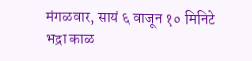मंगळवार, सायं ६ वाजून १० मिनिटे
भद्रा काळ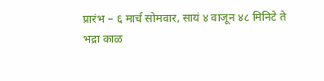प्रारंभ – ६ मार्च सोमवार, सायं ४ वाजून ४८ मिनिटे ते
भद्रा काळ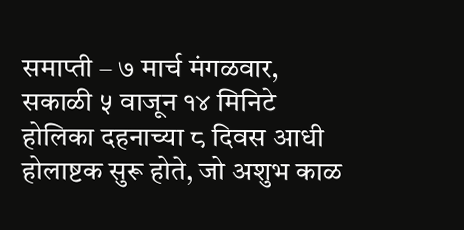समाप्ती – ७ मार्च मंगळवार, सकाळी ५ वाजून १४ मिनिटे
होलिका दहनाच्या ८ दिवस आधी होलाष्टक सुरू होते, जो अशुभ काळ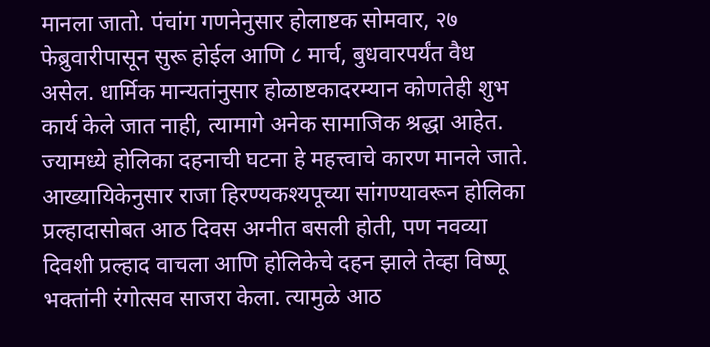मानला जातो. पंचांग गणनेनुसार होलाष्टक सोमवार, २७ फेब्रुवारीपासून सुरू होईल आणि ८ मार्च, बुधवारपर्यंत वैध असेल. धार्मिक मान्यतांनुसार होळाष्टकादरम्यान कोणतेही शुभ कार्य केले जात नाही, त्यामागे अनेक सामाजिक श्रद्धा आहेत. ज्यामध्ये होलिका दहनाची घटना हे महत्त्वाचे कारण मानले जाते.
आख्यायिकेनुसार राजा हिरण्यकश्यपूच्या सांगण्यावरून होलिका प्रल्हादासोबत आठ दिवस अग्नीत बसली होती, पण नवव्या दिवशी प्रल्हाद वाचला आणि होलिकेचे दहन झाले तेव्हा विष्णू भक्तांनी रंगोत्सव साजरा केला. त्यामुळे आठ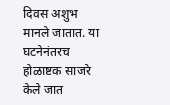दिवस अशुभ मानले जातात. या घटनेनंतरच होळाष्टक साजरे केले जात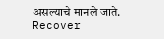असल्याचे मानले जाते.
Recover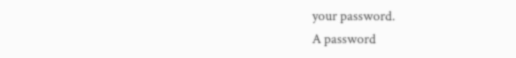your password.
A password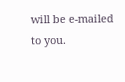will be e-mailed to you.